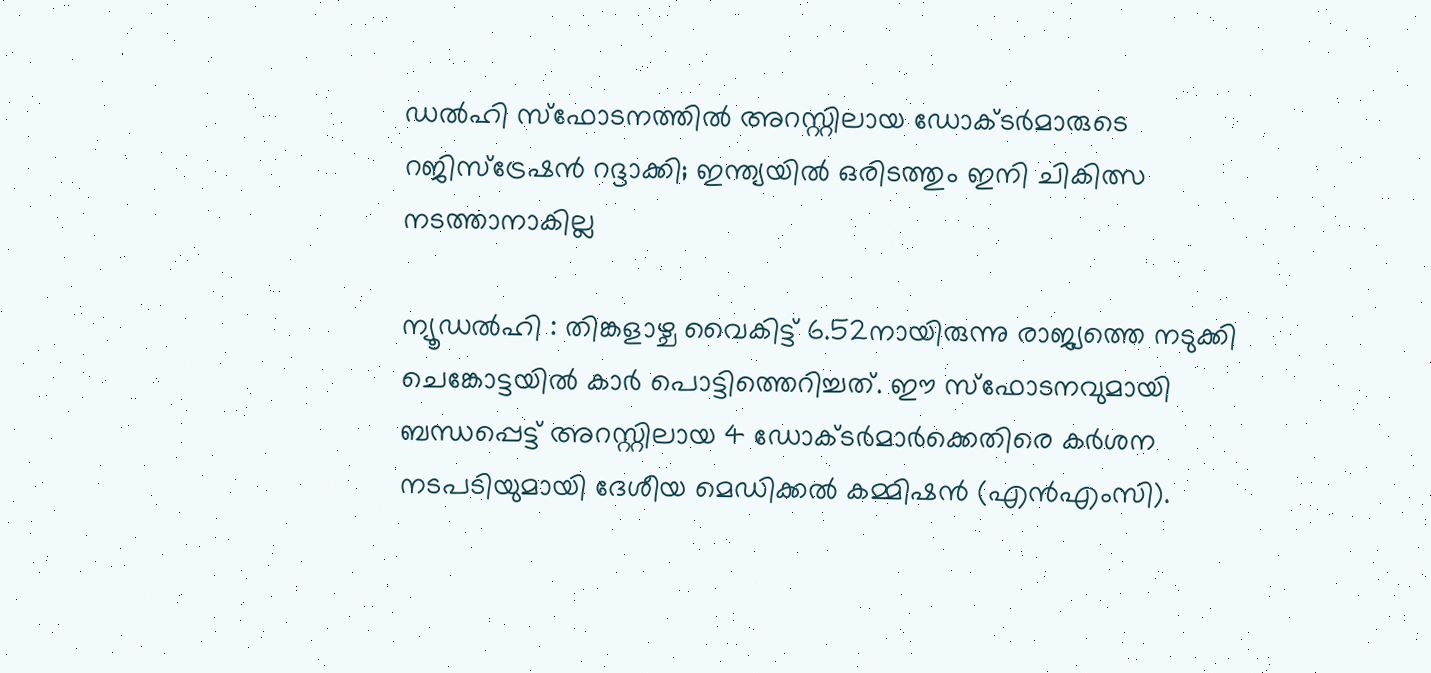ഡല്‍ഹി സ്‌ഫോടനത്തിൽ അറസ്റ്റിലായ ഡോക്ടര്‍മാരുടെ റജിസ്ട്രേഷന്‍ റദ്ദാക്കി; ഇന്ത്യയില്‍ ഒരിടത്തും ഇനി ചികിത്സ നടത്താനാകില്ല

ന്യൂഡല്‍ഹി : തിങ്കളാഴ്ച വൈകിട്ട് 6.52നായിരുന്നു രാജ്യത്തെ നടുക്കി ചെങ്കോട്ടയില്‍ കാര്‍ പൊട്ടിത്തെറിച്ചത്. ഈ സ്‌ഫോടനവുമായി ബന്ധപ്പെട്ട് അറസ്റ്റിലായ 4 ഡോക്ടര്‍മാര്‍ക്കെതിരെ കര്‍ശന നടപടിയുമായി ദേശീയ മെഡിക്കല്‍ കമ്മിഷന്‍ (എന്‍എംസി).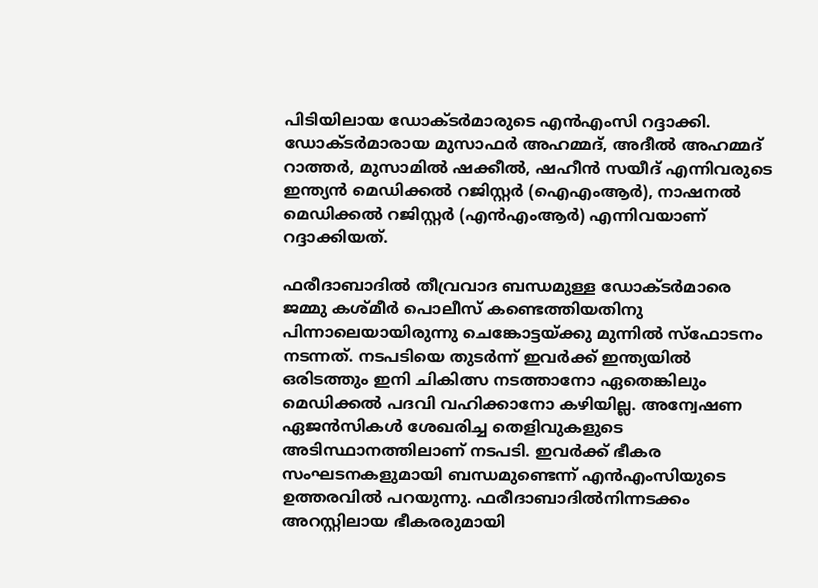പിടിയിലായ ഡോക്ടര്‍മാരുടെ എന്‍എംസി റദ്ദാക്കി. ഡോക്ടര്‍മാരായ മുസാഫര്‍ അഹമ്മദ്, അദീല്‍ അഹമ്മദ് റാത്തര്‍, മുസാമില്‍ ഷക്കീല്‍, ഷഹീന്‍ സയീദ് എന്നിവരുടെ ഇന്ത്യന്‍ മെഡിക്കല്‍ റജിസ്റ്റര്‍ (ഐഎംആര്‍), നാഷനല്‍ മെഡിക്കല്‍ റജിസ്റ്റര്‍ (എന്‍എംആര്‍) എന്നിവയാണ് റദ്ദാക്കിയത്.

ഫരീദാബാദില്‍ തീവ്രവാദ ബന്ധമുള്ള ഡോക്ടര്‍മാരെ ജമ്മു കശ്മീര്‍ പൊലീസ് കണ്ടെത്തിയതിനു പിന്നാലെയായിരുന്നു ചെങ്കോട്ടയ്ക്കു മുന്നില്‍ സ്‌ഫോടനം നടന്നത്. നടപടിയെ തുടര്‍ന്ന് ഇവര്‍ക്ക് ഇന്ത്യയില്‍ ഒരിടത്തും ഇനി ചികിത്സ നടത്താനോ ഏതെങ്കിലും മെഡിക്കല്‍ പദവി വഹിക്കാനോ കഴിയില്ല. അന്വേഷണ ഏജന്‍സികള്‍ ശേഖരിച്ച തെളിവുകളുടെ അടിസ്ഥാനത്തിലാണ് നടപടി. ഇവര്‍ക്ക് ഭീകര സംഘടനകളുമായി ബന്ധമുണ്ടെന്ന് എന്‍എംസിയുടെ ഉത്തരവില്‍ പറയുന്നു. ഫരീദാബാദില്‍നിന്നടക്കം അറസ്റ്റിലായ ഭീകരരുമായി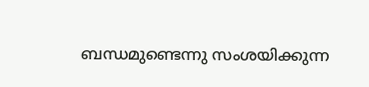ബന്ധമുണ്ടെന്നു സംശയിക്കുന്ന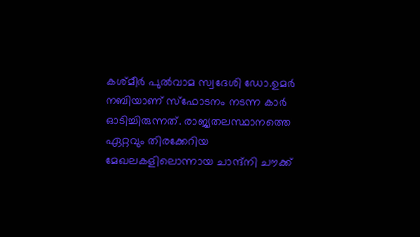കശ്മീര്‍ പുല്‍വാമ സ്വദേശി ഡോ.ഉമര്‍ നബിയാണ് സ്‌ഫോടനം നടന്ന കാര്‍ ഓടിച്ചിരുന്നത്. രാജ്യതലസ്ഥാനത്തെ ഏറ്റവും തിരക്കേറിയ മേഖലകളിലൊന്നായ ചാന്ദ്‌നി ചൗക്ക്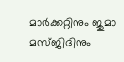മാര്‍ക്കറ്റിനും ജുമാ മസ്ജിദിനും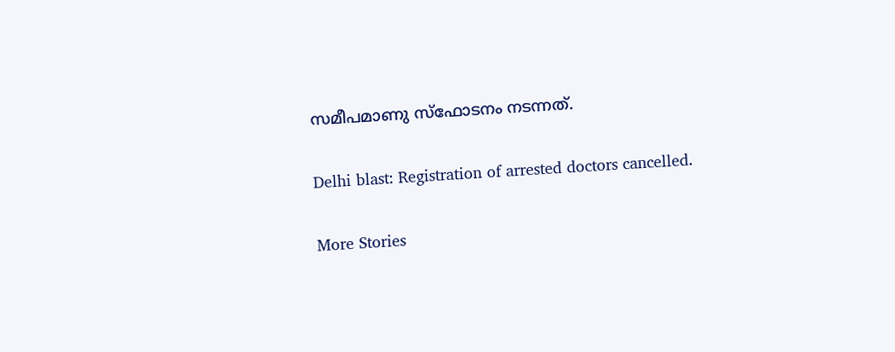സമീപമാണു സ്‌ഫോടനം നടന്നത്.

Delhi blast: Registration of arrested doctors cancelled.

More Stories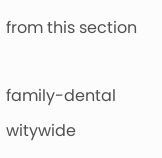from this section

family-dental
witywide